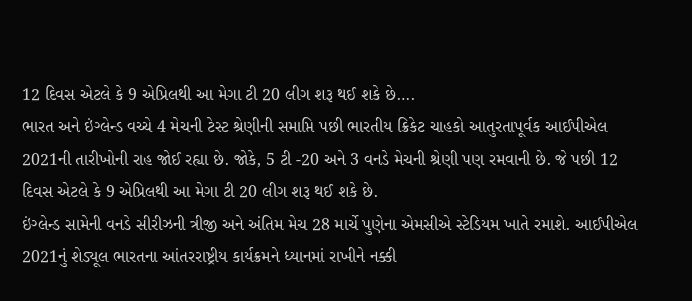12 દિવસ એટલે કે 9 એપ્રિલથી આ મેગા ટી 20 લીગ શરૂ થઈ શકે છે….
ભારત અને ઇંગ્લેન્ડ વચ્ચે 4 મેચની ટેસ્ટ શ્રેણીની સમાપ્તિ પછી ભારતીય ક્રિકેટ ચાહકો આતુરતાપૂર્વક આઈપીએલ 2021ની તારીખોની રાહ જોઈ રહ્યા છે. જોકે, 5 ટી -20 અને 3 વનડે મેચની શ્રેણી પણ રમવાની છે. જે પછી 12 દિવસ એટલે કે 9 એપ્રિલથી આ મેગા ટી 20 લીગ શરૂ થઈ શકે છે.
ઇંગ્લેન્ડ સામેની વનડે સીરીઝની ત્રીજી અને અંતિમ મેચ 28 માર્ચે પુણેના એમસીએ સ્ટેડિયમ ખાતે રમાશે. આઈપીએલ 2021નું શેડ્યૂલ ભારતના આંતરરાષ્ટ્રીય કાર્યક્રમને ધ્યાનમાં રાખીને નક્કી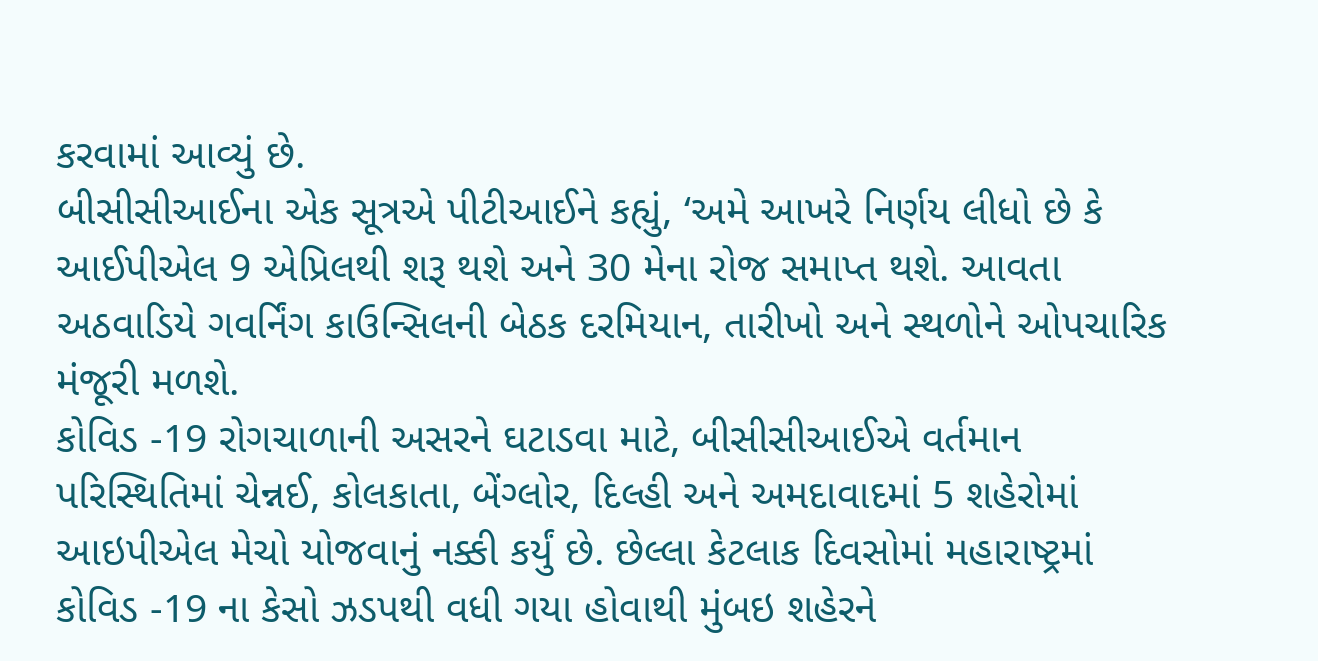કરવામાં આવ્યું છે.
બીસીસીઆઈના એક સૂત્રએ પીટીઆઈને કહ્યું, ‘અમે આખરે નિર્ણય લીધો છે કે આઈપીએલ 9 એપ્રિલથી શરૂ થશે અને 30 મેના રોજ સમાપ્ત થશે. આવતા અઠવાડિયે ગવર્નિંગ કાઉન્સિલની બેઠક દરમિયાન, તારીખો અને સ્થળોને ઓપચારિક મંજૂરી મળશે.
કોવિડ -19 રોગચાળાની અસરને ઘટાડવા માટે, બીસીસીઆઈએ વર્તમાન પરિસ્થિતિમાં ચેન્નઈ, કોલકાતા, બેંગ્લોર, દિલ્હી અને અમદાવાદમાં 5 શહેરોમાં આઇપીએલ મેચો યોજવાનું નક્કી કર્યું છે. છેલ્લા કેટલાક દિવસોમાં મહારાષ્ટ્રમાં કોવિડ -19 ના કેસો ઝડપથી વધી ગયા હોવાથી મુંબઇ શહેરને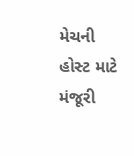મેચની હોસ્ટ માટે મંજૂરી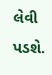લેવી પડશે.